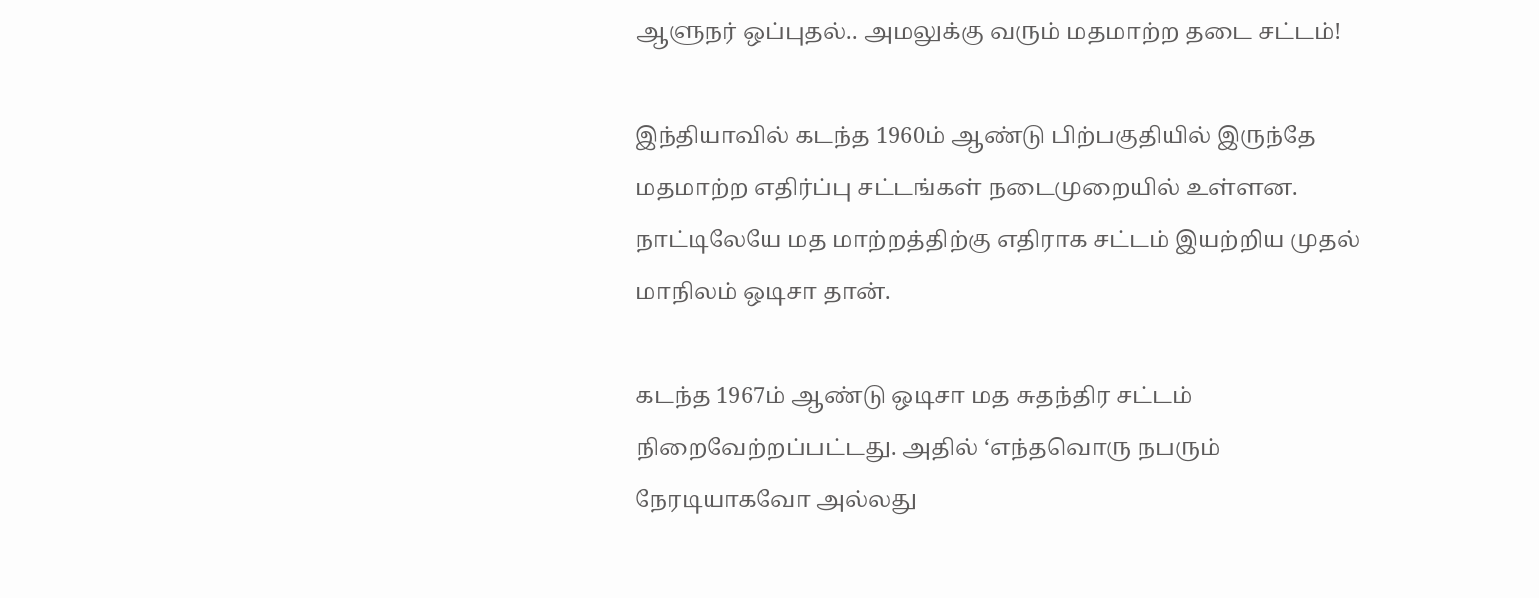ஆளுநர் ஒப்புதல்.. அமலுக்கு வரும் மதமாற்ற தடை சட்டம்!

இந்தியாவில் கடந்த 1960ம் ஆண்டு பிற்பகுதியில் இருந்தே மதமாற்ற எதிர்ப்பு சட்டங்கள் நடைமுறையில் உள்ளன. நாட்டிலேயே மத மாற்றத்திற்கு எதிராக சட்டம் இயற்றிய முதல் மாநிலம் ஒடிசா தான்.

கடந்த 1967ம் ஆண்டு ஒடிசா மத சுதந்திர சட்டம் நிறைவேற்றப்பட்டது. அதில் ‘எந்தவொரு நபரும் நேரடியாகவோ அல்லது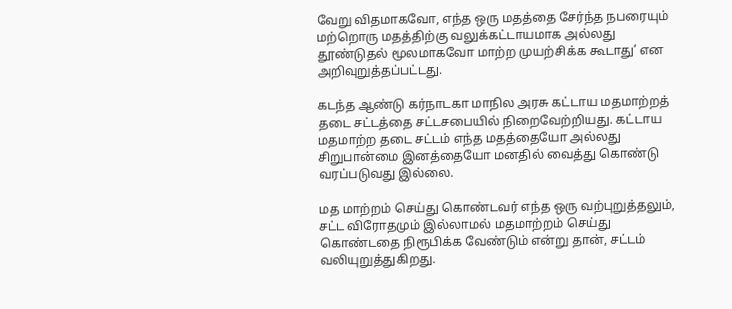வேறு விதமாகவோ, எந்த ஒரு மதத்தை சேர்ந்த நபரையும் மற்றொரு மதத்திற்கு வலுக்கட்டாயமாக அல்லது தூண்டுதல் மூலமாகவோ மாற்ற முயற்சிக்க கூடாது’ என அறிவுறுத்தப்பட்டது.

கடந்த ஆண்டு கர்நாடகா மாநில அரசு கட்டாய மதமாற்றத் தடை சட்டத்தை சட்டசபையில் நிறைவேற்றியது. கட்டாய மதமாற்ற தடை சட்டம் எந்த மதத்தையோ அல்லது சிறுபான்மை இனத்தையோ மனதில் வைத்து கொண்டு வரப்படுவது இல்லை.

மத மாற்றம் செய்து கொண்டவர் எந்த ஒரு வற்புறுத்தலும், சட்ட விரோதமும் இல்லாமல் மதமாற்றம் செய்து கொண்டதை நிரூபிக்க வேண்டும் என்று தான், சட்டம் வலியுறுத்துகிறது.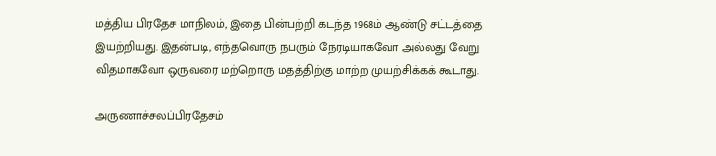மத்திய பிரதேச மாநிலம், இதை பின்பற்றி கடந்த 1968ம் ஆண்டு சட்டத்தை இயற்றியது. இதன்படி, எந்தவொரு நபரும் நேரடியாகவோ அல்லது வேறு விதமாகவோ ஒருவரை மற்றொரு மதத்திற்கு மாற்ற முயற்சிக்கக் கூடாது.

அருணாச்சலப்பிரதேசம்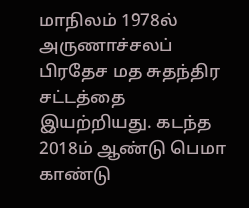மாநிலம் 1978ல் அருணாச்சலப் பிரதேச மத சுதந்திர சட்டத்தை இயற்றியது. கடந்த 2018ம் ஆண்டு பெமா காண்டு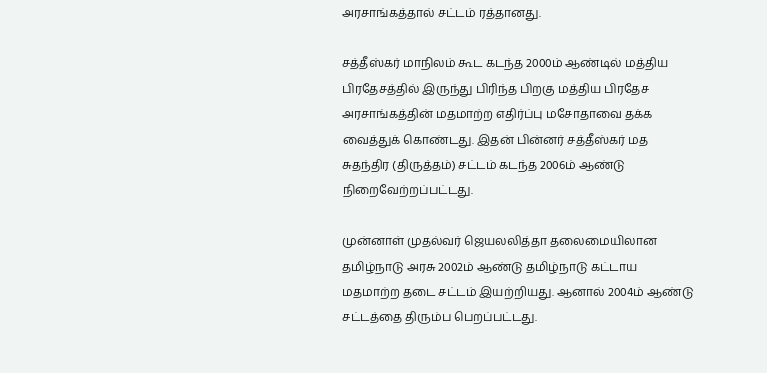அரசாங்கத்தால் சட்டம் ரத்தானது.

சத்தீஸ்கர் மாநிலம் கூட கடந்த 2000ம் ஆண்டில் மத்திய பிரதேசத்தில் இருந்து பிரிந்த பிறகு மத்திய பிரதேச அரசாங்கத்தின் மதமாற்ற எதிர்ப்பு மசோதாவை தக்க வைத்துக் கொண்டது. இதன் பின்னர் சத்தீஸ்கர் மத சுதந்திர (திருத்தம்) சட்டம் கடந்த 2006ம் ஆண்டு நிறைவேற்றப்பட்டது.

முன்னாள் முதல்வர் ஜெயலலித்தா தலைமையிலான தமிழ்நாடு அரசு 2002ம் ஆண்டு தமிழ்நாடு கட்டாய மதமாற்ற தடை சட்டம் இயற்றியது. ஆனால் 2004ம் ஆண்டு சட்டத்தை திரும்ப பெறப்பட்டது.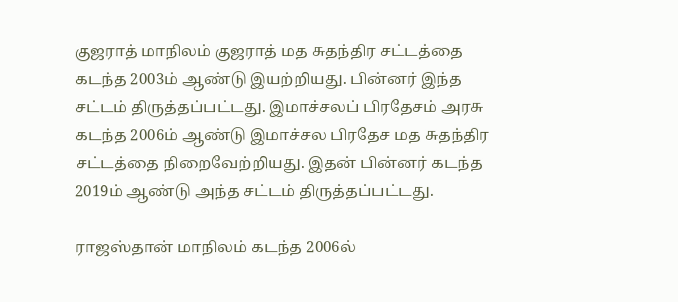குஜராத் மாநிலம் குஜராத் மத சுதந்திர சட்டத்தை கடந்த 2003ம் ஆண்டு இயற்றியது. பின்னர் இந்த சட்டம் திருத்தப்பட்டது. இமாச்சலப் பிரதேசம் அரசு கடந்த 2006ம் ஆண்டு இமாச்சல பிரதேச மத சுதந்திர சட்டத்தை நிறைவேற்றியது. இதன் பின்னர் கடந்த 2019ம் ஆண்டு அந்த சட்டம் திருத்தப்பட்டது.

ராஜஸ்தான் மாநிலம் கடந்த 2006ல்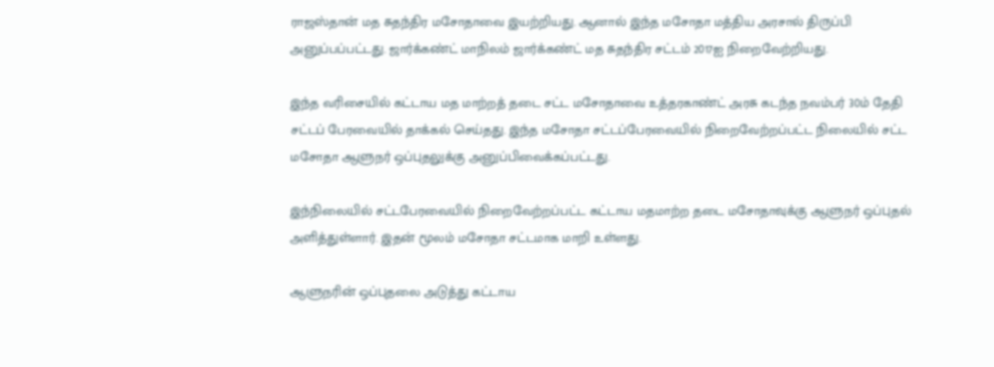ராஜஸ்தான் மத சுதந்திர மசோதாவை இயற்றியது. ஆனால் இந்த மசோதா மத்திய அரசால் திருப்பி அனுப்பப்பட்டது. ஜார்க்கண்ட் மாநிலம் ஜார்க்கண்ட் மத சுதந்திர சட்டம் 2017ஐ நிறைவேற்றியது.

இந்த வரிசையில் கட்டாய மத மாற்றத் தடை சட்ட மசோதாவை உத்தரகாண்ட் அரசு கடந்த நவம்பர் 30ம் தேதி சட்டப் பேரவையில் தாக்கல் செய்தது. இந்த மசோதா சட்டப்பேரவையில் நிறைவேற்றப்பட்ட நிலையில் சட்ட மசோதா ஆளுநர் ஒப்புதலுக்கு அனுப்பிவைக்கப்பட்டது.

இந்நிலையில் சட்டபேரவையில் நிறைவேற்றப்பட்ட கட்டாய மதமாற்ற தடை மசோதாவுக்கு ஆளுநர் ஒப்புதல் அளித்துள்ளார். இதன் மூலம் மசோதா சட்டமாக மாறி உள்ளது.

ஆளுநரின் ஒப்புதலை அடுத்து கட்டாய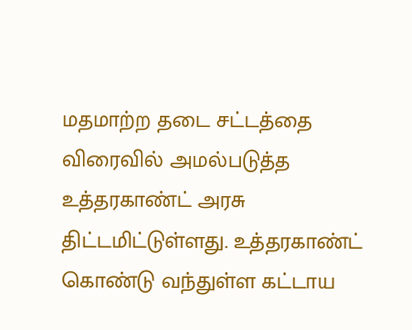மதமாற்ற தடை சட்டத்தை விரைவில் அமல்படுத்த உத்தரகாண்ட் அரசு திட்டமிட்டுள்ளது. உத்தரகாண்ட் கொண்டு வந்துள்ள கட்டாய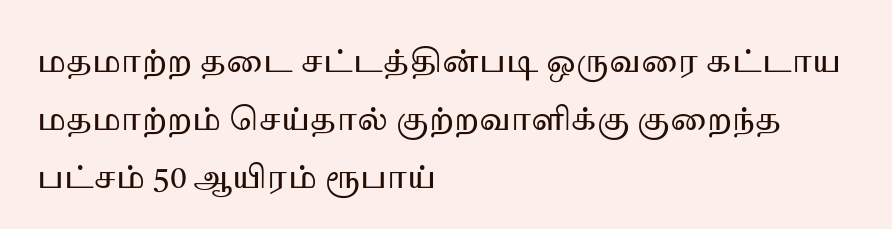மதமாற்ற தடை சட்டத்தின்படி ஒருவரை கட்டாய மதமாற்றம் செய்தால் குற்றவாளிக்கு குறைந்த பட்சம் 50 ஆயிரம் ரூபாய்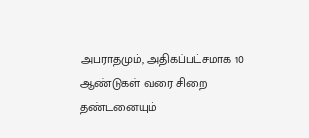அபராதமும், அதிகப்பட்சமாக 10 ஆண்டுகள் வரை சிறை தண்டனையும்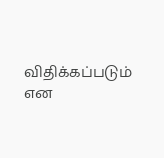விதிக்கப்படும் என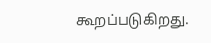கூறப்படுகிறது.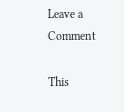Leave a Comment

This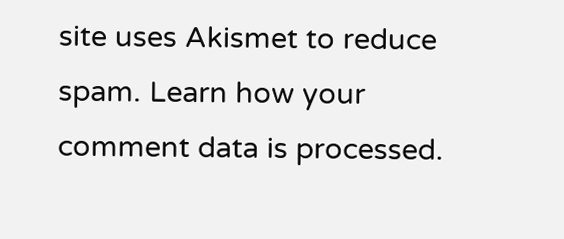site uses Akismet to reduce spam. Learn how your comment data is processed.